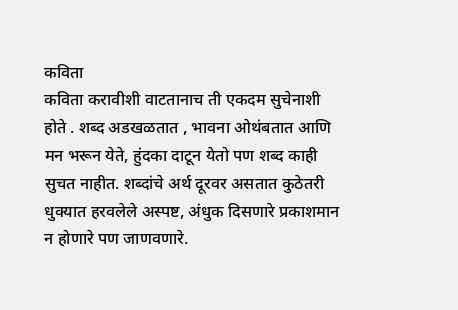कविता
कविता करावीशी वाटतानाच ती एकदम सुचेनाशी होते . शब्द अडखळतात , भावना ओथंबतात आणि मन भरून येते, हुंदका दाटून येतो पण शब्द काही सुचत नाहीत. शब्दांचे अर्थ दूरवर असतात कुठेतरी धुक्यात हरवलेले अस्पष्ट, अंधुक दिसणारे प्रकाशमान न होणारे पण जाणवणारे.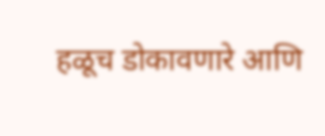हळूच डोकावणारे आणि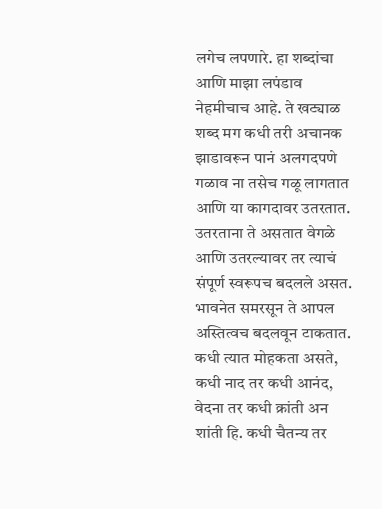लगेच लपणारे. हा शब्दांचा आणि माझा लपंडाव नेहमीचाच आहे. ते खट्याळ शब्द मग कधी तरी अचानक झाडावरून पानं अलगदपणे गळाव ना तसेच गळू लागतात आणि या कागदावर उतरतात.
उतरताना ते असतात वेगळे आणि उतरल्यावर तर त्याचं संपूर्ण स्वरूपच बदलले असत. भावनेत समरसून ते आपल अस्तित्वच बदलवून टाकतात. कधी त्यात मोहकता असते, कधी नाद तर कधी आनंद, वेदना तर कधी क्रांती अन शांती हि. कधी चैतन्य तर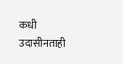कधी उदासीनताही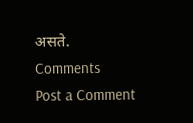असते.
Comments
Post a Comment